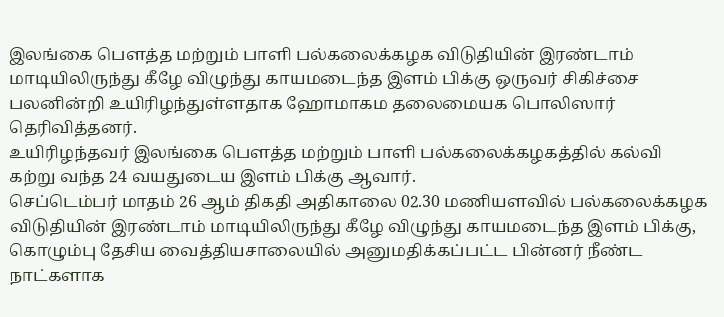இலங்கை பௌத்த மற்றும் பாளி பல்கலைக்கழக விடுதியின் இரண்டாம் மாடியிலிருந்து கீழே விழுந்து காயமடைந்த இளம் பிக்கு ஒருவர் சிகிச்சை பலனின்றி உயிரிழந்துள்ளதாக ஹோமாகம தலைமையக பொலிஸார் தெரிவித்தனர்.
உயிரிழந்தவர் இலங்கை பௌத்த மற்றும் பாளி பல்கலைக்கழகத்தில் கல்வி கற்று வந்த 24 வயதுடைய இளம் பிக்கு ஆவார்.
செப்டெம்பர் மாதம் 26 ஆம் திகதி அதிகாலை 02.30 மணியளவில் பல்கலைக்கழக விடுதியின் இரண்டாம் மாடியிலிருந்து கீழே விழுந்து காயமடைந்த இளம் பிக்கு, கொழும்பு தேசிய வைத்தியசாலையில் அனுமதிக்கப்பட்ட பின்னர் நீண்ட நாட்களாக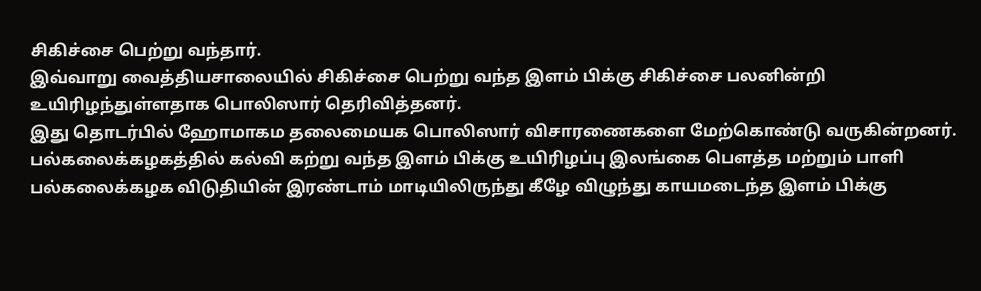சிகிச்சை பெற்று வந்தார்.
இவ்வாறு வைத்தியசாலையில் சிகிச்சை பெற்று வந்த இளம் பிக்கு சிகிச்சை பலனின்றி உயிரிழந்துள்ளதாக பொலிஸார் தெரிவித்தனர்.
இது தொடர்பில் ஹோமாகம தலைமையக பொலிஸார் விசாரணைகளை மேற்கொண்டு வருகின்றனர்.
பல்கலைக்கழகத்தில் கல்வி கற்று வந்த இளம் பிக்கு உயிரிழப்பு இலங்கை பௌத்த மற்றும் பாளி பல்கலைக்கழக விடுதியின் இரண்டாம் மாடியிலிருந்து கீழே விழுந்து காயமடைந்த இளம் பிக்கு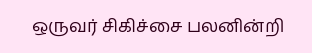ஒருவர் சிகிச்சை பலனின்றி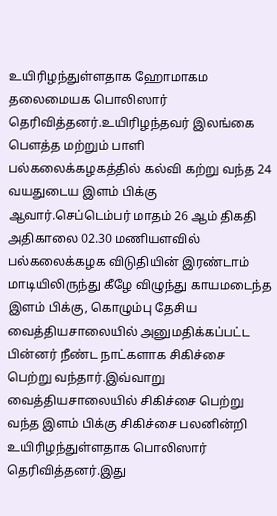உயிரிழந்துள்ளதாக ஹோமாகம தலைமையக பொலிஸார் தெரிவித்தனர்.உயிரிழந்தவர் இலங்கை பௌத்த மற்றும் பாளி பல்கலைக்கழகத்தில் கல்வி கற்று வந்த 24 வயதுடைய இளம் பிக்கு ஆவார்.செப்டெம்பர் மாதம் 26 ஆம் திகதி அதிகாலை 02.30 மணியளவில் பல்கலைக்கழக விடுதியின் இரண்டாம் மாடியிலிருந்து கீழே விழுந்து காயமடைந்த இளம் பிக்கு, கொழும்பு தேசிய வைத்தியசாலையில் அனுமதிக்கப்பட்ட பின்னர் நீண்ட நாட்களாக சிகிச்சை பெற்று வந்தார்.இவ்வாறு வைத்தியசாலையில் சிகிச்சை பெற்று வந்த இளம் பிக்கு சிகிச்சை பலனின்றி உயிரிழந்துள்ளதாக பொலிஸார் தெரிவித்தனர்.இது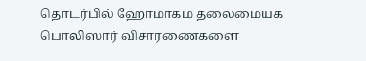தொடர்பில் ஹோமாகம தலைமையக பொலிஸார் விசாரணைகளை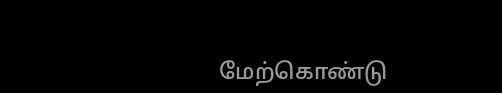மேற்கொண்டு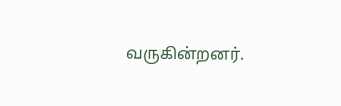வருகின்றனர்.